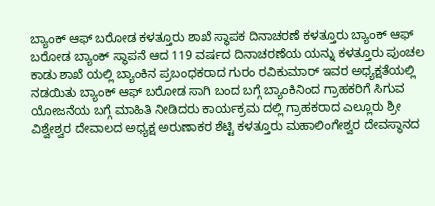ಬ್ಯಾಂಕ್ ಆಫ್ ಬರೋಡ ಕಳತ್ತೂರು ಶಾಖೆ ಸ್ಥಾಪಕ ದಿನಾಚರಣೆ ಕಳತ್ತೂರು ಬ್ಯಾಂಕ್ ಆಫ್ ಬರೋಡ ಬ್ಯಾಂಕ್ ಸ್ಥಾಪನೆ ಆದ 119 ವರ್ಷದ ದಿನಾಚರಣೆಯ ಯನ್ನು ಕಳತ್ತೂರು ಪುಂಚಲ ಕಾಡು ಶಾಖೆ ಯಲ್ಲಿ ಬ್ಯಾಂಕಿನ ಪ್ರಬಂಧಕರಾದ ಗುರಂ ರವಿಕುಮಾರ್ ಇವರ ಅಧ್ಯಕ್ಷತೆಯಲ್ಲಿ ನಡಯಿತು ಬ್ಯಾಂಕ್ ಆಫ್ ಬರೋಡ ಸಾಗಿ ಬಂದ ಬಗ್ಗೆ ಬ್ಯಾಂಕಿನಿಂದ ಗ್ರಾಹಕರಿಗೆ ಸಿಗುವ ಯೋಜನೆಯ ಬಗ್ಗೆ ಮಾಹಿತಿ ನೀಡಿದರು ಕಾರ್ಯಕ್ರಮ ದಲ್ಲಿ ಗ್ರಾಹಕರಾದ ಎಲ್ಲೂರು ಶ್ರೀ ವಿಶ್ವೇಶ್ವರ ದೇವಾಲದ ಅಧ್ಯಕ್ಷ ಅರುಣಾಕರ ಶೆಟ್ಟಿ ಕಳತ್ತೂರು ಮಹಾಲಿಂಗೇಶ್ವರ ದೇವಸ್ಥಾನದ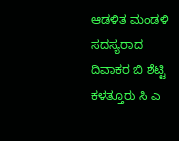ಆಡಳಿತ ಮಂಡಳಿ ಸದಸ್ಯರಾದ ದಿವಾಕರ ಬಿ ಶೆಟ್ಟಿ ಕಳತ್ತೂರು ಸಿ ಎ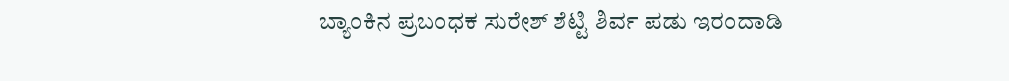ಬ್ಯಾಂಕಿನ ಪ್ರಬಂಧಕ ಸುರೇಶ್ ಶೆಟ್ಟಿ ಶಿರ್ವ ಪಡು ಇರಂದಾಡಿ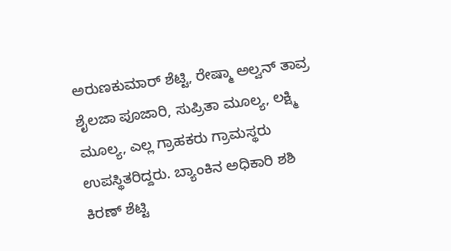ಅರುಣಕುಮಾರ್ ಶೆಟ್ಟಿ, ರೇಷ್ಮಾ ಅಲ್ವನ್ ತಾವ್ರ ಶೈಲಜಾ ಪೂಜಾರಿ, ಸುಪ್ರಿತಾ ಮೂಲ್ಯ, ಲಕ್ಷ್ಮಿ ಮೂಲ್ಯ, ಎಲ್ಲ ಗ್ರಾಹಕರು ಗ್ರಾಮಸ್ಥರು ಉಪಸ್ಥಿತರಿದ್ದರು. ಬ್ಯಾಂಕಿನ ಅಧಿಕಾರಿ ಶಶಿ ಕಿರಣ್ ಶೆಟ್ಟಿ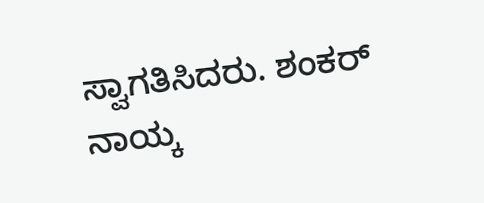ಸ್ವಾಗತಿಸಿದರು. ಶಂಕರ್ ನಾಯ್ಕ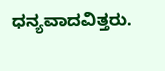ಧನ್ಯವಾದವಿತ್ತರು.